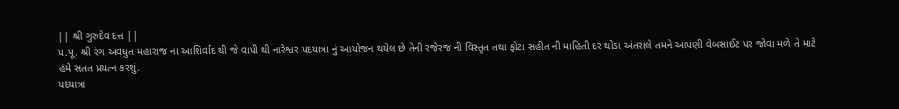|| શ્રી ગુરુદેવ દત્ત ||
પ.પૂ. શ્રી રંગ અવધુત મહારાજ ના આશિર્વાદ થી જે વાપી થી નારેશ્વર પદયાત્રા નું આયોજન થયેલ છે તેની રજેરજ ની વિસ્તૃત તથા ફોટા સહીત ની માહિતી દર થોડા અંતરાલે તમને આપણી વેબસાઈટ પર જોવા મળે તે માટે
હંમે સતત પ્રયત્ન કરશું.
પદયાત્રા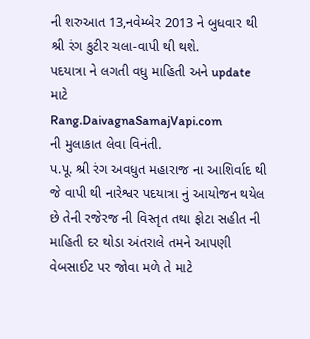ની શરુઆત 13,નવેમ્બેર 2013 ને બુધવાર થી શ્રી રંગ કુટીર ચલા-વાપી થી થશે.
પદયાત્રા ને લગતી વધુ માહિતી અને update માટે
Rang.DaivagnaSamajVapi.com
ની મુલાકાત લેવા વિનંતી.
પ.પૂ. શ્રી રંગ અવધુત મહારાજ ના આશિર્વાદ થી જે વાપી થી નારેશ્વર પદયાત્રા નું આયોજન થયેલ છે તેની રજેરજ ની વિસ્તૃત તથા ફોટા સહીત ની માહિતી દર થોડા અંતરાલે તમને આપણી વેબસાઈટ પર જોવા મળે તે માટે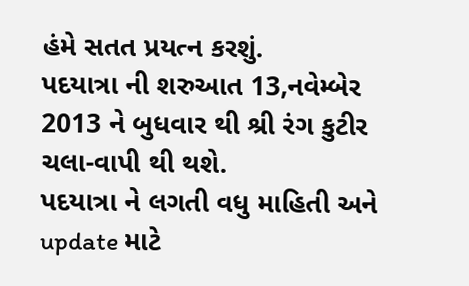હંમે સતત પ્રયત્ન કરશું.
પદયાત્રા ની શરુઆત 13,નવેમ્બેર 2013 ને બુધવાર થી શ્રી રંગ કુટીર ચલા-વાપી થી થશે.
પદયાત્રા ને લગતી વધુ માહિતી અને update માટે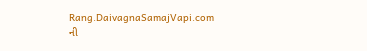Rang.DaivagnaSamajVapi.com
ની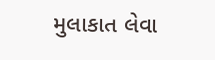મુલાકાત લેવા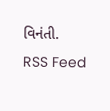વિનંતી.
RSS Feed